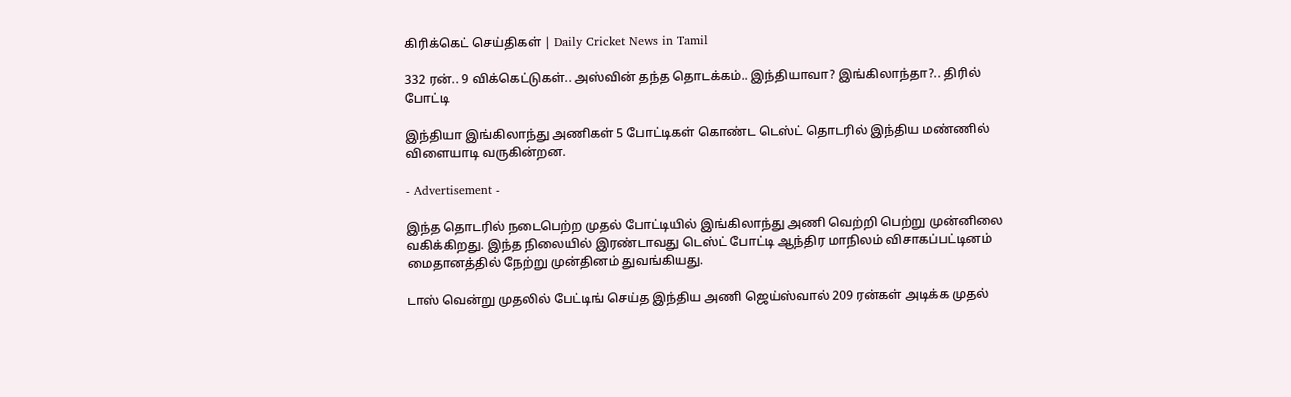கிரிக்கெட் செய்திகள் | Daily Cricket News in Tamil

332 ரன்.. 9 விக்கெட்டுகள்.. அஸ்வின் தந்த தொடக்கம்.. இந்தியாவா? இங்கிலாந்தா?.. திரில் போட்டி

இந்தியா இங்கிலாந்து அணிகள் 5 போட்டிகள் கொண்ட டெஸ்ட் தொடரில் இந்திய மண்ணில் விளையாடி வருகின்றன.

- Advertisement -

இந்த தொடரில் நடைபெற்ற முதல் போட்டியில் இங்கிலாந்து அணி வெற்றி பெற்று முன்னிலை வகிக்கிறது. இந்த நிலையில் இரண்டாவது டெஸ்ட் போட்டி ஆந்திர மாநிலம் விசாகப்பட்டினம் மைதானத்தில் நேற்று முன்தினம் துவங்கியது.

டாஸ் வென்று முதலில் பேட்டிங் செய்த இந்திய அணி ஜெய்ஸ்வால் 209 ரன்கள் அடிக்க முதல்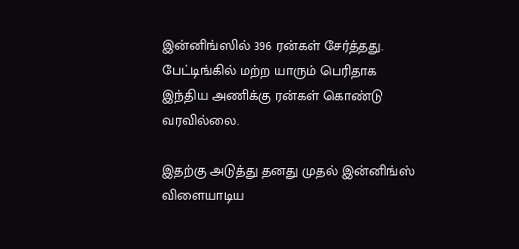இன்னிங்ஸில் 396 ரன்கள் சேர்த்தது. பேட்டிங்கில் மற்ற யாரும் பெரிதாக இந்திய அணிக்கு ரன்கள் கொண்டு வரவில்லை.

இதற்கு அடுத்து தனது முதல் இன்னிங்ஸ் விளையாடிய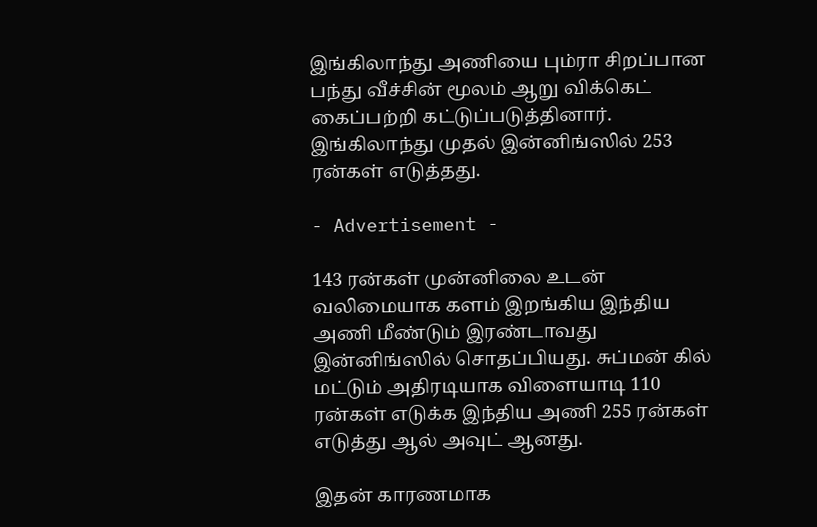இங்கிலாந்து அணியை பும்ரா சிறப்பான பந்து வீச்சின் மூலம் ஆறு விக்கெட் கைப்பற்றி கட்டுப்படுத்தினார். இங்கிலாந்து முதல் இன்னிங்ஸில் 253 ரன்கள் எடுத்தது.

- Advertisement -

143 ரன்கள் முன்னிலை உடன் வலிமையாக களம் இறங்கிய இந்திய அணி மீண்டும் இரண்டாவது இன்னிங்ஸில் சொதப்பியது. சுப்மன் கில் மட்டும் அதிரடியாக விளையாடி 110 ரன்கள் எடுக்க இந்திய அணி 255 ரன்கள் எடுத்து ஆல் அவுட் ஆனது.

இதன் காரணமாக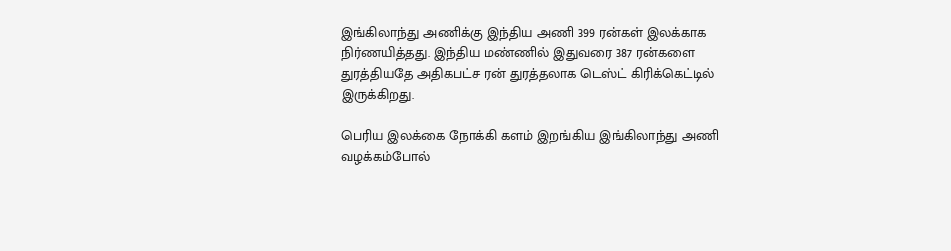இங்கிலாந்து அணிக்கு இந்திய அணி 399 ரன்கள் இலக்காக நிர்ணயித்தது. இந்திய மண்ணில் இதுவரை 387 ரன்களை துரத்தியதே அதிகபட்ச ரன் துரத்தலாக டெஸ்ட் கிரிக்கெட்டில் இருக்கிறது.

பெரிய இலக்கை நோக்கி களம் இறங்கிய இங்கிலாந்து அணி வழக்கம்போல்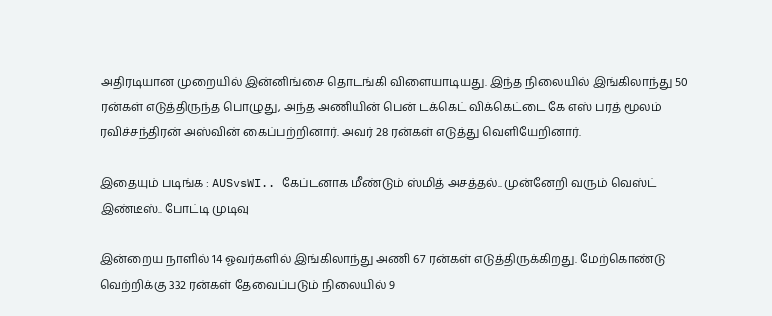அதிரடியான முறையில் இன்னிங்சை தொடங்கி விளையாடியது. இந்த நிலையில் இங்கிலாந்து 50 ரன்கள் எடுத்திருந்த பொழுது, அந்த அணியின் பென் டக்கெட் விக்கெட்டை கே எஸ் பரத் மூலம் ரவிச்சந்திரன் அஸ்வின் கைப்பற்றினார். அவர் 28 ரன்கள் எடுத்து வெளியேறினார்.

இதையும் படிங்க : AUSvsWI.. கேப்டனாக மீண்டும் ஸ்மித் அசத்தல்.. முன்னேறி வரும் வெஸ்ட் இண்டீஸ்.. போட்டி முடிவு

இன்றைய நாளில் 14 ஓவர்களில் இங்கிலாந்து அணி 67 ரன்கள் எடுத்திருக்கிறது. மேற்கொண்டு வெற்றிக்கு 332 ரன்கள் தேவைப்படும் நிலையில் 9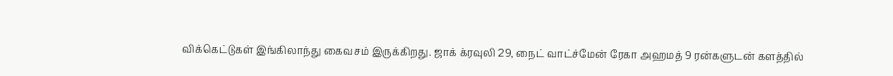விக்கெட்டுகள் இங்கிலாந்து கைவசம் இருக்கிறது. ஜாக் க்ரவுலி 29, நைட் வாட்ச்மேன் ரேகா அஹமத் 9 ரன்களுடன் களத்தில்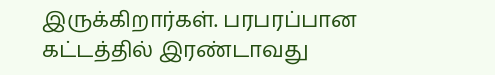இருக்கிறார்கள். பரபரப்பான கட்டத்தில் இரண்டாவது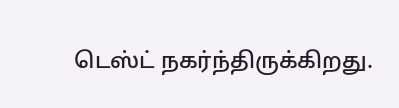டெஸ்ட் நகர்ந்திருக்கிறது.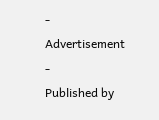- Advertisement -
Published by